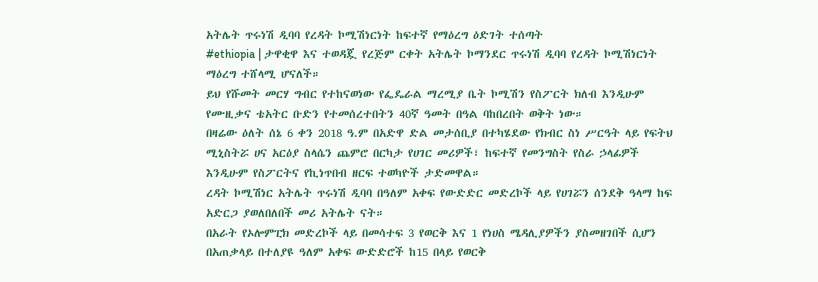አትሌት ጥሩነሽ ዲባባ የረዳት ኮሚሽነርነት ከፍተኛ የማዕረግ ዕድገት ተሰጣት
#ethiopia | ታዋቂዋ እና ተወዳጇ የረጅም ርቀት አትሌት ኮማንደር ጥሩነሽ ዲባባ የረዳት ኮሚሽነርነት ማዕረግ ተሸላሚ ሆናለች።
ይህ የሹመት መርሃ ግብር የተከናወነው የፌዴራል ማረሚያ ቤት ኮሚሽን የስፖርት ክለብ እንዲሁም የሙዚቃና ቴአትር ቡድን የተመሰረተበትን 40ኛ ዓመት በዓል ባከበረበት ወቅት ነው።
በዛሬው ዕለት ሰኔ 6 ቀን 2018 ዓ.ም በአድዋ ድል መታሰቢያ በተካሄደው የክብር ስነ ሥርዓት ላይ የፍትህ ሚኒስትሯ ሀና አርዕያ ስላሴን ጨምሮ በርካታ የሀገር መሪዎች፣ ከፍተኛ የመንግስት የስራ ኃላፊዎች እንዲሁም የስፖርትና የኪነጥበብ ዘርፍ ተወካዮች ታድመዋል።
ረዳት ኮሚሽነር አትሌት ጥሩነሽ ዲባባ በዓለም አቀፍ የውድድር መድረኮች ላይ የሀገሯን ሰንደቅ ዓላማ ከፍ አድርጋ ያወለበለበች መሪ አትሌት ናት።
በአራት የኦሎምፒክ መድረኮች ላይ በመሳተፍ 3 የወርቅ እና 1 የነሀስ ሜዳሊያዎችን ያስመዘገበች ሲሆን በአጠቃላይ በተለያዩ ዓለም አቀፍ ውድድሮች ከ15 በላይ የወርቅ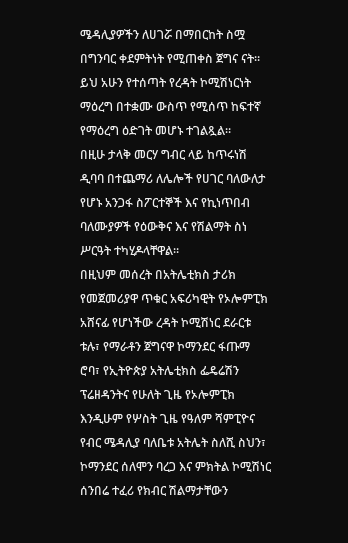ሜዳሊያዎችን ለሀገሯ በማበርከት ስሟ በግንባር ቀደምትነት የሚጠቀስ ጀግና ናት።
ይህ አሁን የተሰጣት የረዳት ኮሚሽነርነት ማዕረግ በተቋሙ ውስጥ የሚሰጥ ከፍተኛ የማዕረግ ዕድገት መሆኑ ተገልጿል።
በዚሁ ታላቅ መርሃ ግብር ላይ ከጥሩነሽ ዲባባ በተጨማሪ ለሌሎች የሀገር ባለውለታ የሆኑ አንጋፋ ስፖርተኞች እና የኪነጥበብ ባለሙያዎች የዕውቅና እና የሽልማት ስነ ሥርዓት ተካሂዶላቸዋል።
በዚህም መሰረት በአትሌቲክስ ታሪክ የመጀመሪያዋ ጥቁር አፍሪካዊት የኦሎምፒክ አሸናፊ የሆነችው ረዳት ኮሚሽነር ደራርቱ ቱሉ፣ የማራቶን ጀግናዋ ኮማንደር ፋጡማ ሮባ፣ የኢትዮጵያ አትሌቲክስ ፌዴሬሽን ፕሬዘዳንትና የሁለት ጊዜ የኦሎምፒክ እንዲሁም የሦስት ጊዜ የዓለም ሻምፒዮና የብር ሜዳሊያ ባለቤቱ አትሌት ስለሺ ስህን፣ ኮማንደር ሰለሞን ባረጋ እና ምክትል ኮሚሽነር ሰንበሬ ተፈሪ የክብር ሽልማታቸውን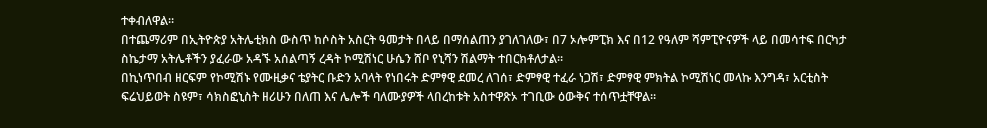ተቀብለዋል።
በተጨማሪም በኢትዮጵያ አትሌቲክስ ውስጥ ከሶስት አስርት ዓመታት በላይ በማሰልጠን ያገለገለው፣ በ7 ኦሎምፒክ እና በ12 የዓለም ሻምፒዮናዎች ላይ በመሳተፍ በርካታ ስኬታማ አትሌቶችን ያፈራው አዳኙ አሰልጣኝ ረዳት ኮሚሽነር ሁሴን ሸቦ የኒሻን ሽልማት ተበርክቶለታል።
በኪነጥበብ ዘርፍም የኮሚሽኑ የሙዚቃና ቴያትር ቡድን አባላት የነበሩት ድምፃዊ ደመረ ለገሰ፣ ድምፃዊ ተፈራ ነጋሽ፣ ድምፃዊ ምክትል ኮሚሽነር መላኩ እንግዳ፣ አርቲስት ፍሬህይወት ስዩም፣ ሳክስፎኒስት ዘሪሁን በለጠ እና ሌሎች ባለሙያዎች ላበረከቱት አስተዋጽኦ ተገቢው ዕውቅና ተሰጥቷቸዋል።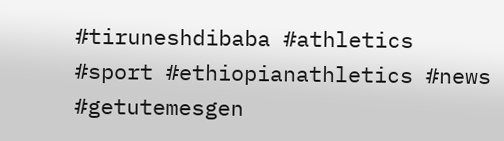#tiruneshdibaba #athletics #sport #ethiopianathletics #news #getutemesgen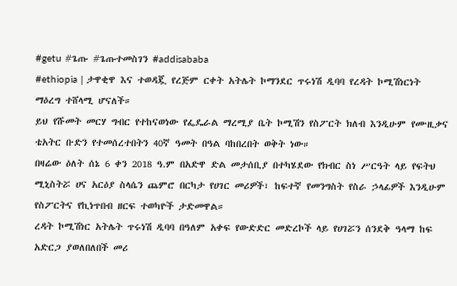#getu #ጌጡ #ጌጡተመስገን #addisababa
#ethiopia | ታዋቂዋ እና ተወዳጇ የረጅም ርቀት አትሌት ኮማንደር ጥሩነሽ ዲባባ የረዳት ኮሚሽነርነት ማዕረግ ተሸላሚ ሆናለች።
ይህ የሹመት መርሃ ግብር የተከናወነው የፌዴራል ማረሚያ ቤት ኮሚሽን የስፖርት ክለብ እንዲሁም የሙዚቃና ቴአትር ቡድን የተመሰረተበትን 40ኛ ዓመት በዓል ባከበረበት ወቅት ነው።
በዛሬው ዕለት ሰኔ 6 ቀን 2018 ዓ.ም በአድዋ ድል መታሰቢያ በተካሄደው የክብር ስነ ሥርዓት ላይ የፍትህ ሚኒስትሯ ሀና አርዕያ ስላሴን ጨምሮ በርካታ የሀገር መሪዎች፣ ከፍተኛ የመንግስት የስራ ኃላፊዎች እንዲሁም የስፖርትና የኪነጥበብ ዘርፍ ተወካዮች ታድመዋል።
ረዳት ኮሚሽነር አትሌት ጥሩነሽ ዲባባ በዓለም አቀፍ የውድድር መድረኮች ላይ የሀገሯን ሰንደቅ ዓላማ ከፍ አድርጋ ያወለበለበች መሪ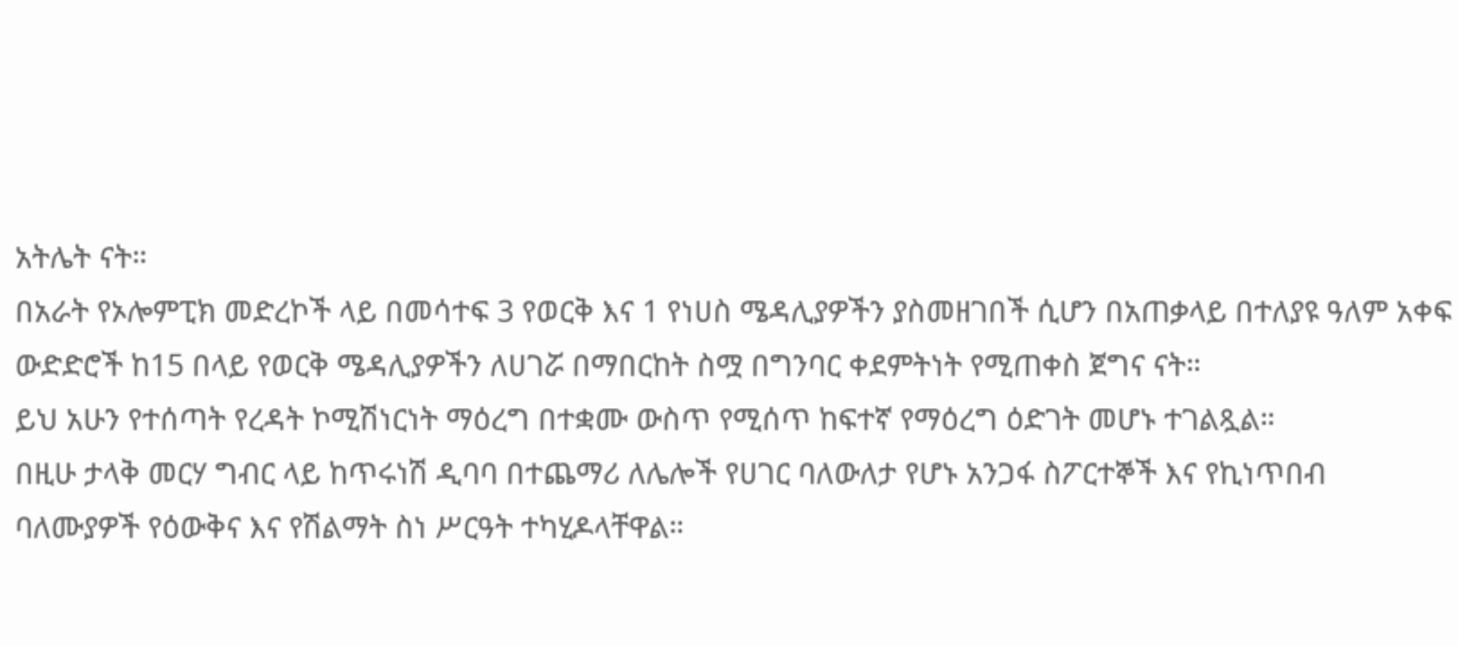አትሌት ናት።
በአራት የኦሎምፒክ መድረኮች ላይ በመሳተፍ 3 የወርቅ እና 1 የነሀስ ሜዳሊያዎችን ያስመዘገበች ሲሆን በአጠቃላይ በተለያዩ ዓለም አቀፍ ውድድሮች ከ15 በላይ የወርቅ ሜዳሊያዎችን ለሀገሯ በማበርከት ስሟ በግንባር ቀደምትነት የሚጠቀስ ጀግና ናት።
ይህ አሁን የተሰጣት የረዳት ኮሚሽነርነት ማዕረግ በተቋሙ ውስጥ የሚሰጥ ከፍተኛ የማዕረግ ዕድገት መሆኑ ተገልጿል።
በዚሁ ታላቅ መርሃ ግብር ላይ ከጥሩነሽ ዲባባ በተጨማሪ ለሌሎች የሀገር ባለውለታ የሆኑ አንጋፋ ስፖርተኞች እና የኪነጥበብ ባለሙያዎች የዕውቅና እና የሽልማት ስነ ሥርዓት ተካሂዶላቸዋል።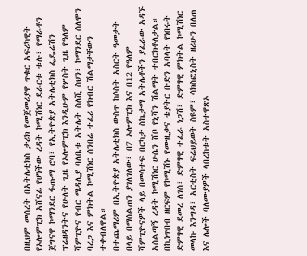በዚህም መሰረት በአትሌቲክስ ታሪክ የመጀመሪያዋ ጥቁር አፍሪካዊት የኦሎምፒክ አሸናፊ የሆነችው ረዳት ኮሚሽነር ደራርቱ ቱሉ፣ የማራቶን ጀግናዋ ኮማንደር ፋጡማ ሮባ፣ የኢትዮጵያ አትሌቲክስ ፌዴሬሽን ፕሬዘዳንትና የሁለት ጊዜ የኦሎምፒክ እንዲሁም የሦስት ጊዜ የዓለም ሻምፒዮና የብር ሜዳሊያ ባለቤቱ አትሌት ስለሺ ስህን፣ ኮማንደር ሰለሞን ባረጋ እና ምክትል ኮሚሽነር ሰንበሬ ተፈሪ የክብር ሽልማታቸውን ተቀብለዋል።
በተጨማሪም በኢትዮጵያ አትሌቲክስ ውስጥ ከሶስት አስርት ዓመታት በላይ በማሰልጠን ያገለገለው፣ በ7 ኦሎምፒክ እና በ12 የዓለም ሻምፒዮናዎች ላይ በመሳተፍ በርካታ ስኬታማ አትሌቶችን ያፈራው አዳኙ አሰልጣኝ ረዳት ኮሚሽነር ሁሴን ሸቦ የኒሻን ሽልማት ተበርክቶለታል።
በኪነጥበብ ዘርፍም የኮሚሽኑ የሙዚቃና ቴያትር ቡድን አባላት የነበሩት ድምፃዊ ደመረ ለገሰ፣ ድምፃዊ ተፈራ ነጋሽ፣ ድምፃዊ ምክትል ኮሚሽነር መላኩ እንግዳ፣ አርቲስት ፍሬህይወት ስዩም፣ ሳክስፎኒስት ዘሪሁን በለጠ እና ሌሎች ባለሙያዎች ላበረከቱት አስተዋጽኦ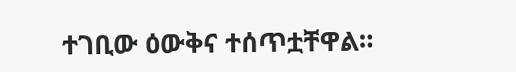ተገቢው ዕውቅና ተሰጥቷቸዋል።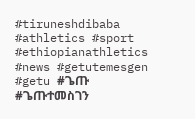#tiruneshdibaba #athletics #sport #ethiopianathletics #news #getutemesgen #getu #ጌጡ #ጌጡተመስገን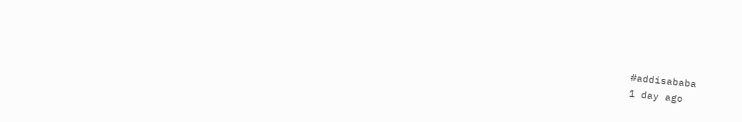#addisababa
1 day ago